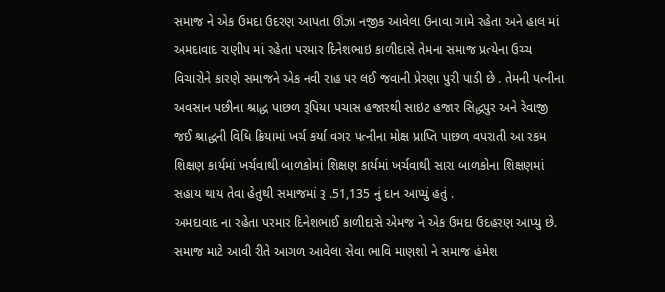સમાજ ને એક ઉમદા ઉદરણ આપતા ઊંઝા નજીક આવેલા ઉનાવા ગામે રહેતા અને હાલ માં અમદાવાદ રાણીપ માં રહેતા પરમાર દિનેશભાઇ કાળીદાસે તેમના સમાજ પ્રત્યેના ઉચ્ચ વિચારોને કારણે સમાજને એક નવી રાહ પર લઈ જવાની પ્રેરણા પુરી પાડી છે . તેમની પત્નીના અવસાન પછીના શ્રાદ્ધ પાછળ રૂપિયા પચાસ હજારથી સાઇટ હજાર સિદ્ધપુર અને રેવાજી જઈ શ્રાદ્ધની વિધિ ક્રિયામાં ખર્ચ કર્યા વગર પત્નીના મોક્ષ પ્રાપ્તિ પાછળ વપરાતી આ રકમ શિક્ષણ કાર્યમાં ખર્ચવાથી બાળકોમાં શિક્ષણ કાર્યમાં ખર્ચવાથી સારા બાળકોના શિક્ષણમાં સહાય થાય તેવા હેતુથી સમાજમાં રૂ .51,135 નું દાન આપ્યું હતું .
અમદાવાદ ના રહેતા પરમાર દિનેશભાઈ કાળીદાસે એમજ ને એક ઉમદા ઉદહરણ આપ્યુ છે. સમાજ માટે આવી રીતે આગળ આવેલા સેવા ભાવિ માણશો ને સમાજ હંમેશ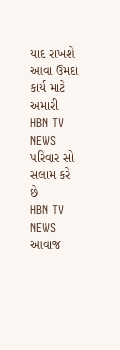યાદ રાખશે આવા ઉમદા કાર્ય માટે અમારી HBN TV NEWS પરિવાર સો સલામ કરે છે
HBN TV NEWS
આવાજ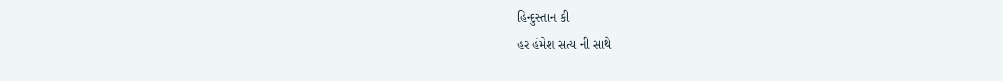હિન્દુસ્તાન કી
હર હંમેશ સત્ય ની સાથે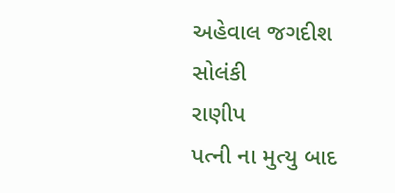અહેવાલ જગદીશ સોલંકી
રાણીપ
પત્ની ના મુત્યુ બાદ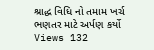શ્રાદ્ધ વિધિ નો તમામ ખર્ચ ભણતર માટે અર્પણ કર્યો
Views 132